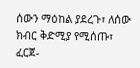ሰውን ማዕከል ያደረጉ፣ ለሰው ክብር ቅድሚያ የሚሰጡ፣ ፈርጀ-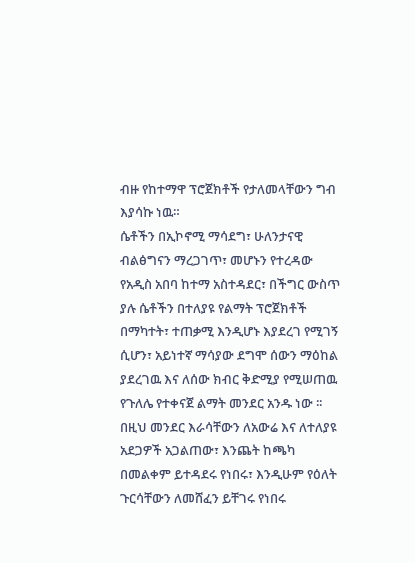ብዙ የከተማዋ ፕሮጀክቶች የታለመላቸውን ግብ እያሳኩ ነዉ።
ሴቶችን በኢኮኖሚ ማሳደግ፣ ሁለንታናዊ ብልፅግናን ማረጋገጥ፣ መሆኑን የተረዳው የአዲስ አበባ ከተማ አስተዳደር፣ በችግር ውስጥ ያሉ ሴቶችን በተለያዩ የልማት ፕሮጀክቶች በማካተት፣ ተጠቃሚ እንዲሆኑ እያደረገ የሚገኝ ሲሆን፣ አይነተኛ ማሳያው ደግሞ ሰውን ማዕከል ያደረገዉ እና ለሰው ክብር ቅድሚያ የሚሠጠዉ የጉለሌ የተቀናጀ ልማት መንደር አንዱ ነው ፡፡
በዚህ መንደር እራሳቸውን ለአውሬ እና ለተለያዩ አደጋዎች አጋልጠው፣ እንጨት ከጫካ በመልቀም ይተዳደሩ የነበሩ፣ እንዲሁም የዕለት ጉርሳቸውን ለመሸፈን ይቸገሩ የነበሩ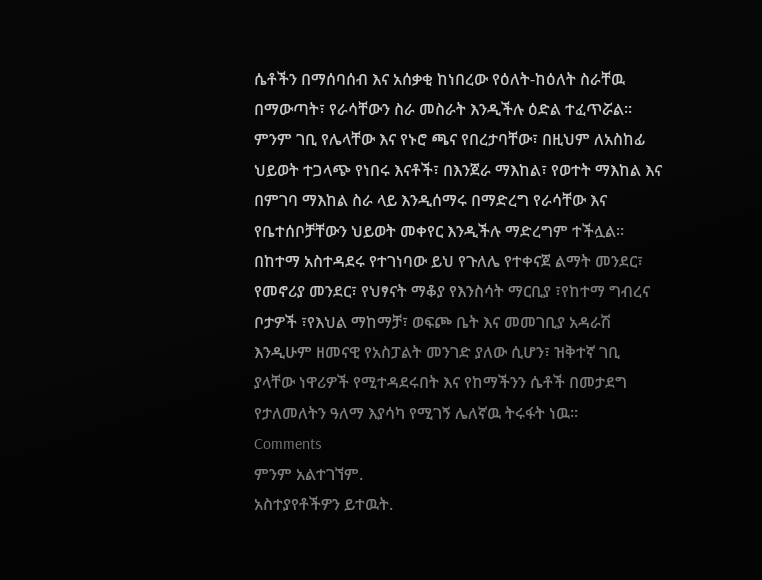ሴቶችን በማሰባሰብ እና አሰቃቂ ከነበረው የዕለት-ከዕለት ስራቸዉ በማውጣት፣ የራሳቸውን ስራ መስራት እንዲችሉ ዕድል ተፈጥሯል፡፡
ምንም ገቢ የሌላቸው እና የኑሮ ጫና የበረታባቸው፣ በዚህም ለአስከፊ ህይወት ተጋላጭ የነበሩ እናቶች፣ በእንጀራ ማእከል፣ የወተት ማእከል እና በምገባ ማእከል ስራ ላይ እንዲሰማሩ በማድረግ የራሳቸው እና የቤተሰቦቻቸውን ህይወት መቀየር እንዲችሉ ማድረግም ተችሏል፡፡
በከተማ አስተዳደሩ የተገነባው ይህ የጉለሌ የተቀናጀ ልማት መንደር፣ የመኖሪያ መንደር፣ የህፃናት ማቆያ የእንስሳት ማርቢያ ፣የከተማ ግብረና ቦታዎች ፣የእህል ማከማቻ፣ ወፍጮ ቤት እና መመገቢያ አዳራሽ እንዲሁም ዘመናዊ የአስፓልት መንገድ ያለው ሲሆን፣ ዝቅተኛ ገቢ ያላቸው ነዋሪዎች የሚተዳደሩበት እና የከማችንን ሴቶች በመታደግ የታለመለትን ዓለማ እያሳካ የሚገኝ ሌለኛዉ ትሩፋት ነዉ።
Comments
ምንም አልተገኘም.
አስተያየቶችዎን ይተዉት.